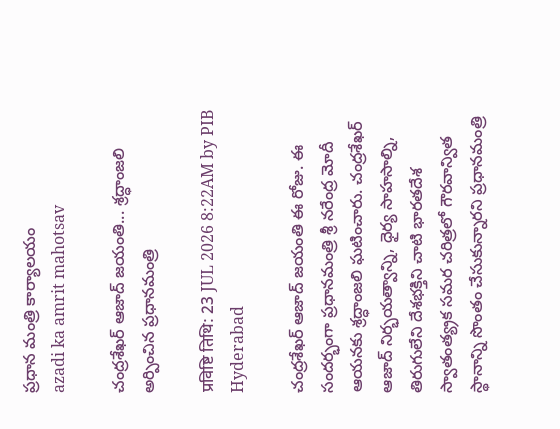ప్రధాన మంత్రి కార్యాలయం
azadi ka amrit mahotsav

చంద్రశేఖర్ ఆజాద్ జయంతి... శ్రద్ధాంజలి అర్పించిన ప్ర‌ధానమంత్రి

प्रविष्टि तिथि: 23 JUL 2026 8:22AM by PIB Hyderabad

చంద్రశేఖర్ ఆజాద్ జయంతి ఈ రోజు. ఈ సందర్భంగా ప్ర‌ధానమంత్రి శ్రీ న‌రేంద్ర మోదీ ఆయనకు శ్రద్ధాంజలి ఘటించారు. చంద్రశేఖర్ ఆజాద్ నిర్భయత్వాన్ని, ధైర్య సాహసాల్ని, తిరుగులేని దేశభక్తిని చాటి భారతదేశ స్వాతంత్య్రక సమర చరిత్రలో గౌరవాన్విత స్థానాన్ని సొంతం చేసుకున్నారని ప్రధానమంత్రి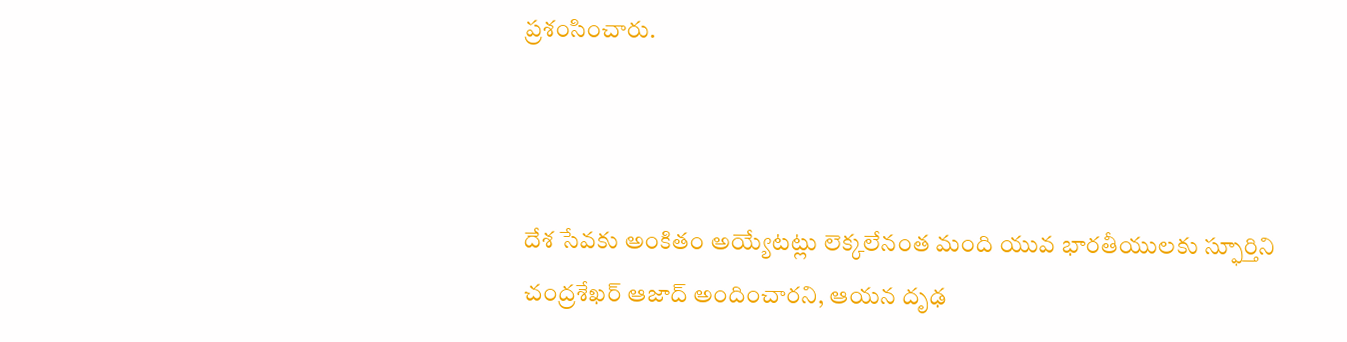ప్రశంసించారు.



దేశ సేవకు అంకితం అయ్యేటట్లు లెక్కలేనంత మంది యువ భారతీయులకు స్ఫూర్తిని చంద్రశేఖర్ ఆజాద్ అందించారని, ఆయన దృఢ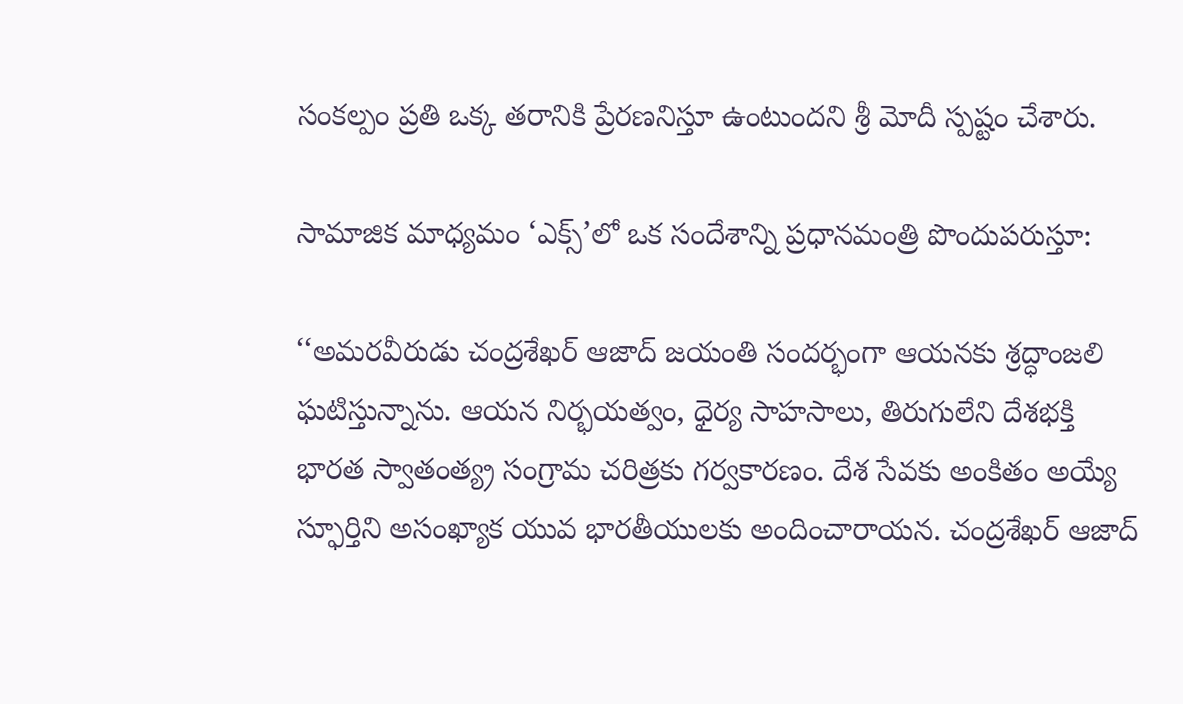సంకల్పం ప్రతి ఒక్క తరానికి ప్రేరణనిస్తూ ఉంటుందని శ్రీ మోదీ స్పష్టం చేశారు.

సామాజిక మాధ్యమం ‘ఎక్స్’లో ఒక సందేశాన్ని ప్రధానమంత్రి పొందుపరుస్తూ:

‘‘అమరవీరుడు చంద్రశేఖర్ ఆజాద్ జయంతి సందర్భంగా ఆయనకు శ్రద్ధాంజలి ఘటిస్తున్నాను. ఆయన నిర్భయత్వం, ధైర్య సాహసాలు, తిరుగులేని దేశభక్తి భారత స్వాతంత్య్ర సంగ్రామ చరిత్రకు గర్వకారణం. దేశ సేవకు అంకితం అయ్యే స్ఫూర్తిని అసంఖ్యాక యువ భారతీయులకు అందించారాయన. చంద్రశేఖర్ ఆజాద్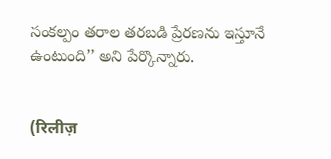సంకల్పం తరాల తరబడి ప్రేరణను ఇస్తూనే ఉంటుంది’’ అని పేర్కొన్నారు.


(रिलीज़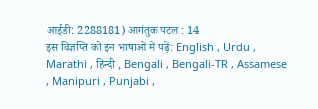आईडी: 2288181) आगंतुक पटल : 14
इस विज्ञप्ति को इन भाषाओं में पढ़ें: English , Urdu , Marathi , हिन्दी , Bengali , Bengali-TR , Assamese , Manipuri , Punjabi ,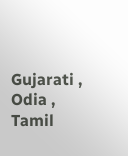Gujarati , Odia , Tamil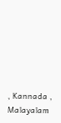, Kannada , Malayalam